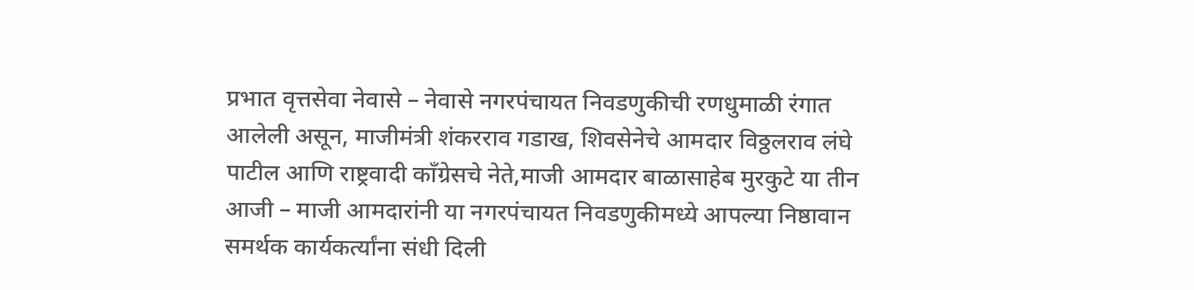प्रभात वृत्तसेवा नेवासे – नेवासे नगरपंचायत निवडणुकीची रणधुमाळी रंगात आलेली असून, माजीमंत्री शंकरराव गडाख, शिवसेनेचे आमदार विठ्ठलराव लंघे पाटील आणि राष्ट्रवादी काँग्रेसचे नेते,माजी आमदार बाळासाहेब मुरकुटे या तीन आजी – माजी आमदारांनी या नगरपंचायत निवडणुकीमध्ये आपल्या निष्ठावान समर्थक कार्यकर्त्यांना संधी दिली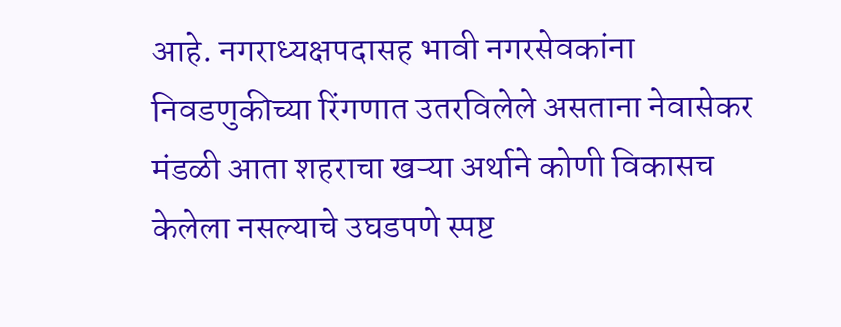आहे. नगराध्यक्षपदासह भावी नगरसेवकांना निवडणुकीच्या रिंगणात उतरविलेले असताना नेवासेकर मंडळी आता शहराचा खऱ्या अर्थाने कोणी विकासच केलेला नसल्याचे उघडपणे स्पष्ट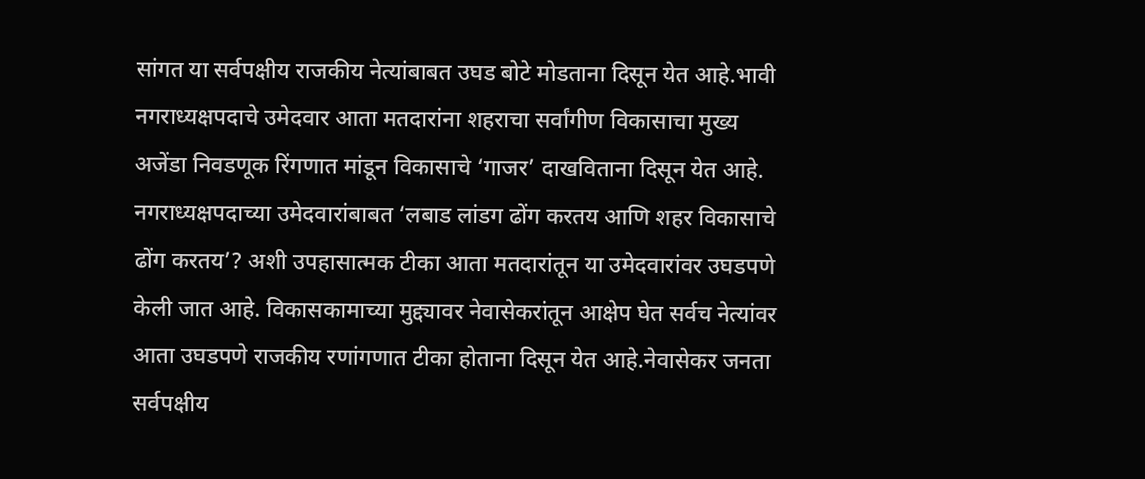सांगत या सर्वपक्षीय राजकीय नेत्यांबाबत उघड बोटे मोडताना दिसून येत आहे.भावी नगराध्यक्षपदाचे उमेदवार आता मतदारांना शहराचा सर्वांगीण विकासाचा मुख्य अजेंडा निवडणूक रिंगणात मांडून विकासाचे ‘गाजर’ दाखविताना दिसून येत आहे. नगराध्यक्षपदाच्या उमेदवारांबाबत ‘लबाड लांडग ढोंग करतय आणि शहर विकासाचे ढोंग करतय’? अशी उपहासात्मक टीका आता मतदारांतून या उमेदवारांवर उघडपणे केली जात आहे. विकासकामाच्या मुद्द्यावर नेवासेकरांतून आक्षेप घेत सर्वच नेत्यांवर आता उघडपणे राजकीय रणांगणात टीका होताना दिसून येत आहे.नेवासेकर जनता सर्वपक्षीय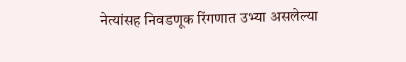नेत्यांसह निवडणूक रिंगणात उभ्या असलेल्या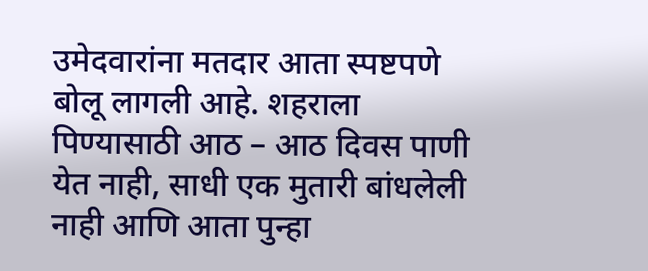उमेदवारांना मतदार आता स्पष्टपणे बोलू लागली आहे. शहराला पिण्यासाठी आठ – आठ दिवस पाणी येत नाही, साधी एक मुतारी बांधलेली नाही आणि आता पुन्हा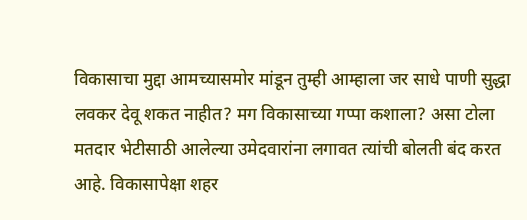विकासाचा मुद्दा आमच्यासमोर मांडून तुम्ही आम्हाला जर साधे पाणी सुद्धा लवकर देवू शकत नाहीत? मग विकासाच्या गप्पा कशाला? असा टोला मतदार भेटीसाठी आलेल्या उमेदवारांना लगावत त्यांची बोलती बंद करत आहे. विकासापेक्षा शहर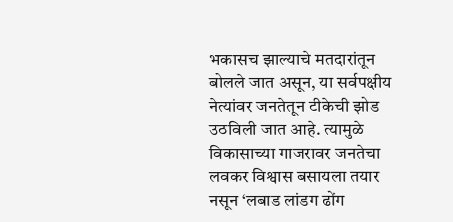भकासच झाल्याचे मतदारांतून बोलले जात असून, या सर्वपक्षीय नेत्यांवर जनतेतून टीकेची झोड उठविली जात आहे. त्यामुळे विकासाच्या गाजरावर जनतेचा लवकर विश्वास बसायला तयार नसून ‘लबाड लांडग ढोंग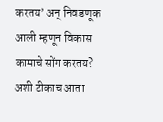करतय’ अन् निवडणूक आली म्हणून विकास कामाचे सोंग करतय? अशी टीकाच आता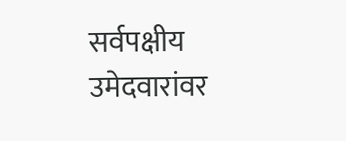सर्वपक्षीय उमेदवारांवर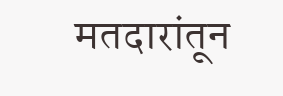मतदारांतून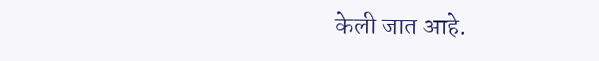केली जात आहे.